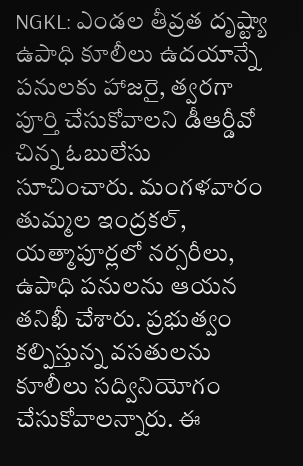NGKL: ఎండల తీవ్రత దృష్ట్యా ఉపాధి కూలీలు ఉదయాన్నే పనులకు హాజరై, త్వరగా పూర్తి చేసుకోవాలని డీఆర్డీవో చిన్న ఓబులేసు సూచించారు. మంగళవారం తుమ్మల ఇంద్రకల్, యత్మాపూర్లలో నర్సరీలు, ఉపాధి పనులను ఆయన తనిఖీ చేశారు. ప్రభుత్వం కల్పిస్తున్న వసతులను కూలీలు సద్వినియోగం చేసుకోవాలన్నారు. ఈ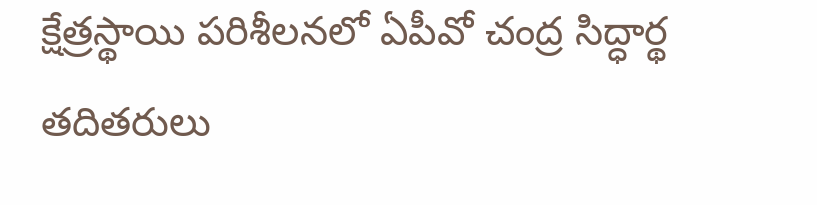క్షేత్రస్థాయి పరిశీలనలో ఏపీవో చంద్ర సిద్ధార్థ తదితరులు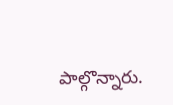పాల్గొన్నారు.